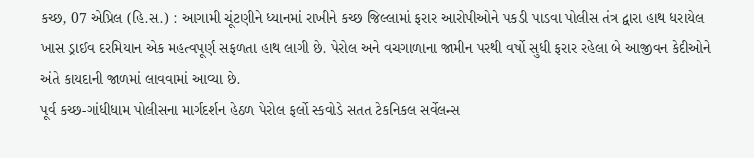કચ્છ, 07 એપ્રિલ (હિ.સ.) : આગામી ચૂંટણીને ધ્યાનમાં રાખીને કચ્છ જિલ્લામાં ફરાર આરોપીઓને પકડી પાડવા પોલીસ તંત્ર દ્વારા હાથ ધરાયેલ ખાસ ડ્રાઈવ દરમિયાન એક મહત્વપૂર્ણ સફળતા હાથ લાગી છે. પેરોલ અને વચગાળાના જામીન પરથી વર્ષો સુધી ફરાર રહેલા બે આજીવન કેદીઓને અંતે કાયદાની જાળમાં લાવવામાં આવ્યા છે.
પૂર્વ કચ્છ-ગાંધીધામ પોલીસના માર્ગદર્શન હેઠળ પેરોલ ફર્લો સ્કવોડે સતત ટેકનિકલ સર્વેલન્સ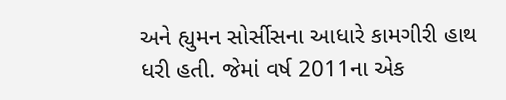અને હ્યુમન સોર્સીસના આધારે કામગીરી હાથ ધરી હતી. જેમાં વર્ષ 2011ના એક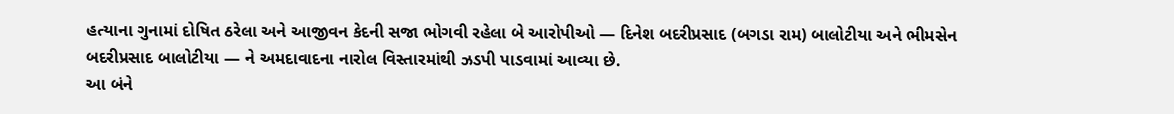હત્યાના ગુનામાં દોષિત ઠરેલા અને આજીવન કેદની સજા ભોગવી રહેલા બે આરોપીઓ — દિનેશ બદરીપ્રસાદ (બગડા રામ) બાલોટીયા અને ભીમસેન બદરીપ્રસાદ બાલોટીયા — ને અમદાવાદના નારોલ વિસ્તારમાંથી ઝડપી પાડવામાં આવ્યા છે.
આ બંને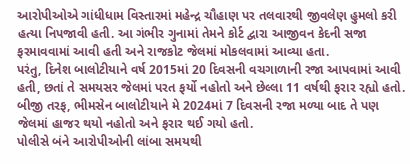આરોપીઓએ ગાંધીધામ વિસ્તારમાં મહેન્દ્ર ચૌહાણ પર તલવારથી જીવલેણ હુમલો કરી હત્યા નિપજાવી હતી. આ ગંભીર ગુનામાં તેમને કોર્ટ દ્વારા આજીવન કેદની સજા ફરમાવવામાં આવી હતી અને રાજકોટ જેલમાં મોકલવામાં આવ્યા હતા.
પરંતુ, દિનેશ બાલોટીયાને વર્ષ 2015માં 20 દિવસની વચગાળાની રજા આપવામાં આવી હતી, છતાં તે સમયસર જેલમાં પરત ફર્યો નહોતો અને છેલ્લા 11 વર્ષથી ફરાર રહ્યો હતો. બીજી તરફ, ભીમસેન બાલોટીયાને મે 2024માં 7 દિવસની રજા મળ્યા બાદ તે પણ જેલમાં હાજર થયો નહોતો અને ફરાર થઈ ગયો હતો.
પોલીસે બંને આરોપીઓની લાંબા સમયથી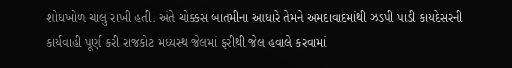શોધખોળ ચાલુ રાખી હતી. અંતે ચોક્કસ બાતમીના આધારે તેમને અમદાવાદમાંથી ઝડપી પાડી કાયદેસરની કાર્યવાહી પૂર્ણ કરી રાજકોટ મધ્યસ્થ જેલમાં ફરીથી જેલ હવાલે કરવામાં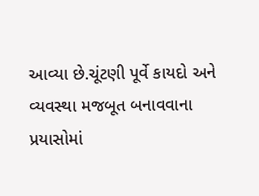આવ્યા છે.ચૂંટણી પૂર્વે કાયદો અને વ્યવસ્થા મજબૂત બનાવવાના પ્રયાસોમાં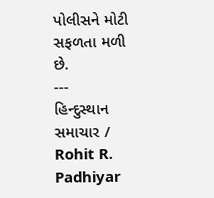પોલીસને મોટી સફળતા મળી છે.
---
હિન્દુસ્થાન સમાચાર / Rohit R. Padhiyar